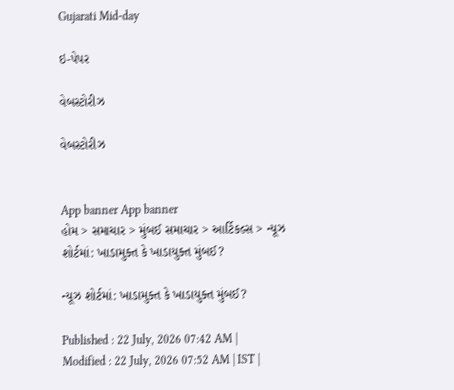Gujarati Mid-day

ઇ-પેપર

વેબસ્ટોરીઝ

વેબસ્ટોરીઝ


App banner App banner
હોમ > સમાચાર > મુંબઈ સમાચાર > આર્ટિકલ્સ > ન્યૂઝ શોર્ટમાં: ખાડામુક્ત કે ખાડાયુક્ત મુંબઈ?

ન્યૂઝ શોર્ટમાં: ખાડામુક્ત કે ખાડાયુક્ત મુંબઈ?

Published : 22 July, 2026 07:42 AM | Modified : 22 July, 2026 07:52 AM | IST |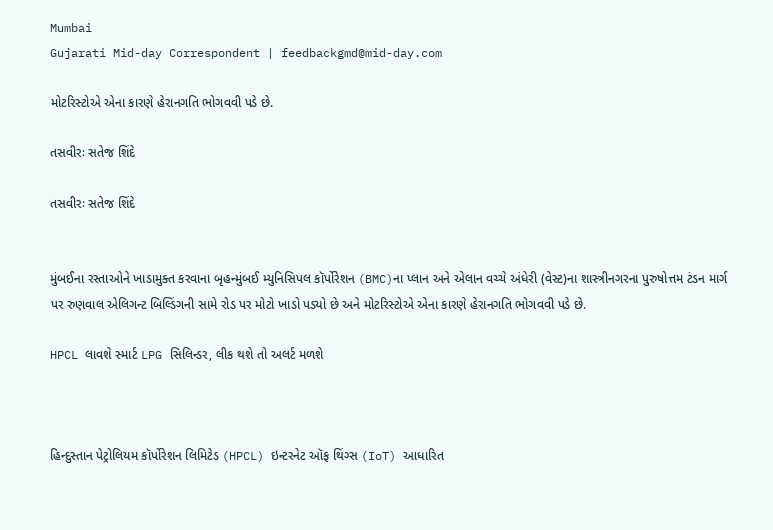Mumbai
Gujarati Mid-day Correspondent | feedbackgmd@mid-day.com

મોટરિસ્ટોએ એના કારણે હેરાનગતિ ભોગવવી પડે છે.

તસવીરઃ સતેજ શિંદે

તસવીરઃ સતેજ શિંદે


મુંબઈના રસ્તાઓને ખાડામુક્ત કરવાના બૃહન્મુંબઈ મ્યુનિસિપલ કૉર્પોરેશન (BMC)ના પ્લાન અને એલાન વચ્ચે અંધેરી (વેસ્ટ)ના શાસ્ત્રીનગરના પુરુષોત્તમ ટંડન માર્ગ પર રુણવાલ એલિગન્ટ બિલ્ડિંગની સામે રોડ પર મોટો ખાડો પડ્યો છે અને મોટરિસ્ટોએ એના કારણે હેરાનગતિ ભોગવવી પડે છે.

HPCL લાવશે સ્માર્ટ LPG સિલિન્ડર, લીક થશે તો અલર્ટ મળશે



હિન્દુસ્તાન પેટ્રોલિયમ કૉર્પોરેશન લિમિટેડ (HPCL) ઇન્ટરનેટ ઑફ થિંગ્સ (IoT) આધારિત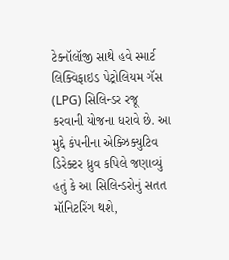ટેક્નૉલૉજી સાથે હવે સ્માર્ટ લિક્વિફાઇડ પેટ્રોલિયમ ગૅસ (LPG) સિલિન્ડર રજૂ કરવાની યોજના ધરાવે છે. આ મુદ્દે કંપનીના એક્ઝિક્યુટિવ ડિરેક્ટર ધ્રુવ કપિલે જણાવ્યું હતું કે આ સિલિન્ડરોનું સતત મૉનિટરિંગ થશે,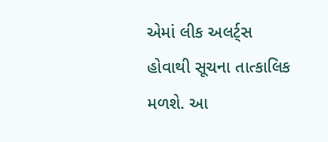એમાં લીક અલર્ટ્‍સ હોવાથી સૂચના તાત્કાલિક મળશે. આ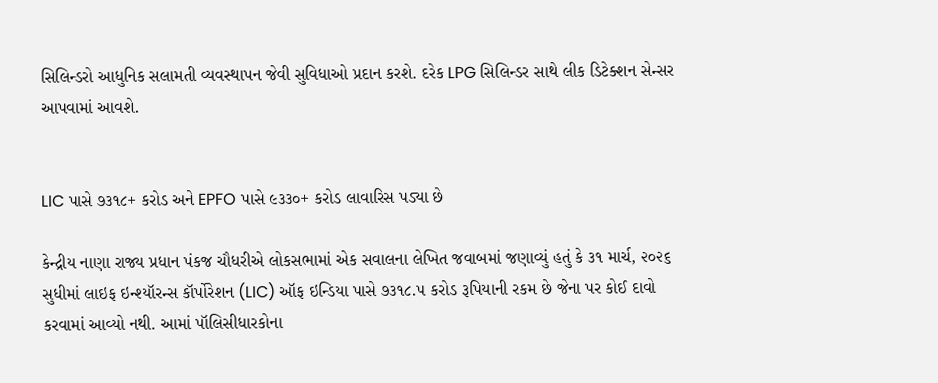સિલિન્ડરો આધુનિક સલામતી વ્યવસ્થાપન જેવી સુવિધાઓ પ્રદાન કરશે. દરેક LPG સિલિન્ડર સાથે લીક ડિટેક્શન સેન્સર આપવામાં આવશે.


LIC પાસે ૭૩૧૮+ કરોડ અને EPFO પાસે ૯૩૩૦+ કરોડ લાવારિસ પડ્યા છે

કેન્દ્રીય નાણા રાજ્ય પ્રધાન પંકજ ચૌધરીએ લોકસભામાં એક સવાલના લેખિત જવાબમાં જણાવ્યું હતું કે ૩૧ માર્ચ, ૨૦૨૬ સુધીમાં લાઇફ ઇન્શ્યૉરન્સ કૉર્પોરેશન (LIC) ઑફ ઇન્ડિયા પાસે ૭૩૧૮.૫ કરોડ રૂપિયાની રકમ છે જેના પર કોઈ દાવો કરવામાં આવ્યો નથી. આમાં પૉલિસીધારકોના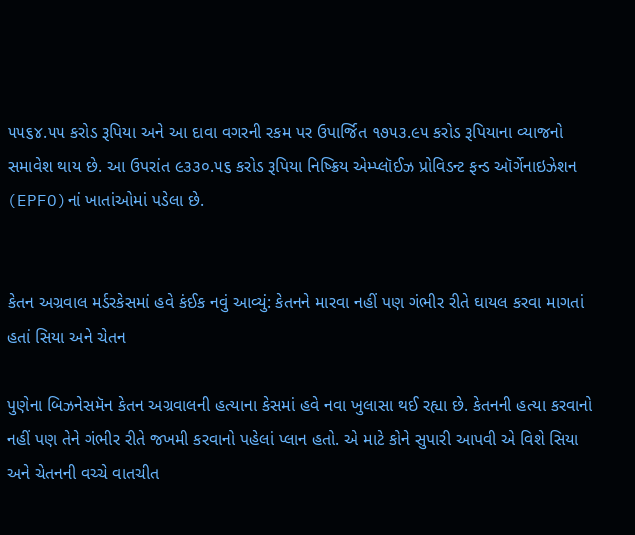૫૫૬૪.૫૫ કરોડ રૂપિયા અને આ દાવા વગરની રકમ પર ઉપાર્જિત ૧૭૫૩.૯૫ કરોડ રૂપિયાના વ્યાજનો સમાવેશ થાય છે. આ ઉપરાંત ૯૩૩૦.૫૬ કરોડ રૂપિયા નિષ્ક્રિય એમ્પ્લૉઈઝ પ્રોવિડન્ટ ફન્ડ ઑર્ગેનાઇઝેશન (EPFO)નાં ખાતાંઓમાં પડેલા છે.


કેતન અગ્રવાલ મર્ડરકેસમાં હવે કંઈક નવું આવ્યું: કેતનને મારવા નહીં પણ ગંભીર રીતે ઘાયલ કરવા માગતાં હતાં સિયા અને ચેતન

પુણેના બિઝનેસમૅન કેતન અગ્રવાલની હત્યાના કેસમાં હવે નવા ખુલાસા થઈ રહ્યા છે. કેતનની હત્યા કરવાનો નહીં પણ તેને ગંભીર રીતે જખમી કરવાનો પહેલાં પ્લાન હતો. એ માટે કોને સુપારી આપવી એ વિશે સિયા અને ચેતનની વચ્ચે વાતચીત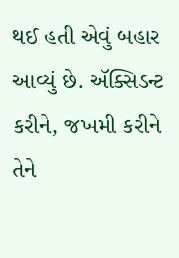થઈ હતી એવું બહાર આવ્યું છે. ઍક્સિડન્ટ કરીને, જખમી કરીને તેને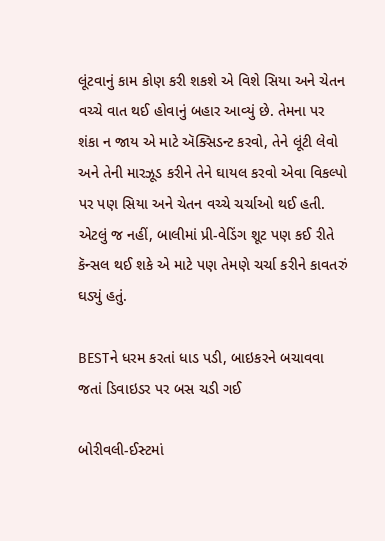લૂંટવાનું કામ કોણ કરી શકશે એ વિશે સિયા અને ચેતન વચ્ચે વાત થઈ હોવાનું બહાર આવ્યું છે. તેમના પર શંકા ન જાય એ માટે ઍક્સિડન્ટ કરવો, તેને લૂંટી લેવો અને તેની મારઝૂડ કરીને તેને ઘાયલ કરવો એવા વિકલ્પો પર પણ સિયા અને ચેતન વચ્ચે ચર્ચાઓ થઈ હતી. એટલું જ નહીં, બાલીમાં પ્રી-વેડિંગ શૂટ પણ કઈ રીતે કૅન્સલ થઈ શકે એ માટે પણ તેમણે ચર્ચા કરીને કાવતરું ઘડ્યું હતું.

BESTને ધરમ કરતાં ધાડ પડી, બાઇકરને બચાવવા જતાં ડિવાઇડર પર બસ ચડી ગઈ

બોરીવલી-ઈસ્ટમાં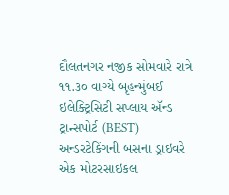દૌલતનગર નજીક સોમવારે રાત્રે ૧૧.૩૦ વાગ્યે બૃહન્મુંબઈ ઇલેક્ટ્રિસિટી સપ્લાય ઍન્ડ ટ્રાન્સપોર્ટ (BEST) અન્ડરટેકિંગની બસના ડ્રાઇવરે એક મોટરસાઇકલ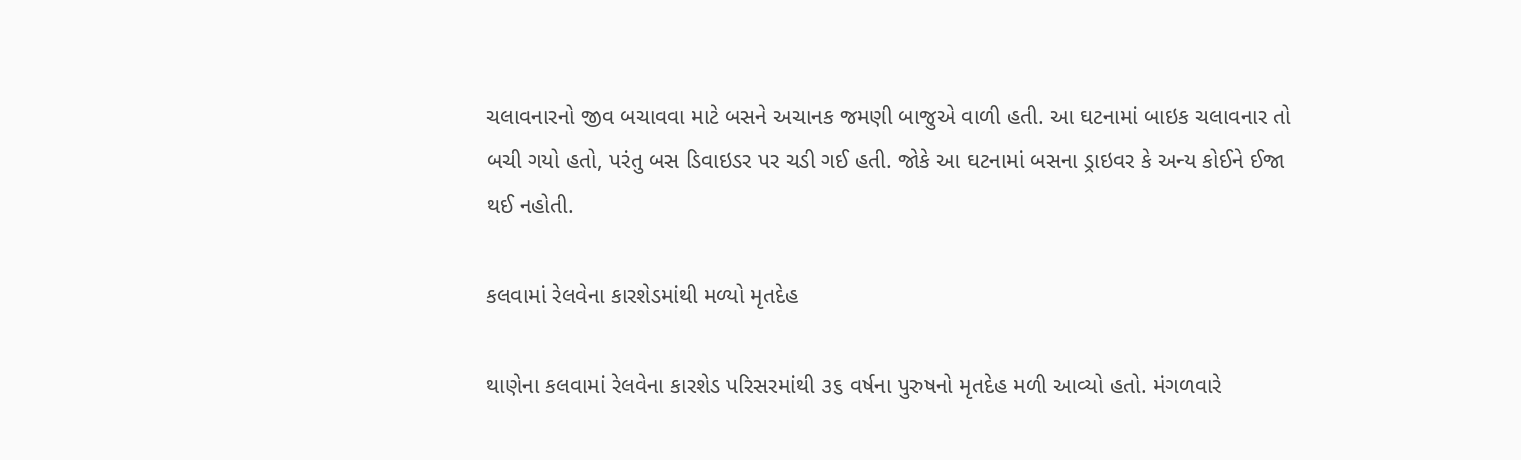ચલાવનારનો જીવ બચાવવા માટે બસને અચાનક જમણી બાજુએ વાળી હતી. આ ઘટનામાં બાઇક ચલાવનાર તો બચી ગયો હતો, પરંતુ બસ ડિવાઇડર પર ચડી ગઈ હતી. જોકે આ ઘટનામાં બસના ડ્રાઇવર કે અન્ય કોઈને ઈજા થઈ નહોતી.

કલવામાં રેલવેના કારશેડમાંથી મળ્યો મૃતદેહ

થાણેના કલવામાં રેલવેના કારશેડ પરિસરમાંથી ૩૬ વર્ષના પુરુષનો મૃતદેહ મળી આવ્યો હતો. મંગળવારે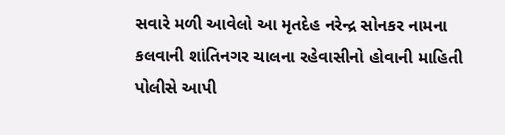સવારે મળી આવેલો આ મૃતદેહ નરેન્દ્ર સોનકર નામના કલવાની શાંતિનગર ચાલના રહેવાસીનો હોવાની માહિતી પોલીસે આપી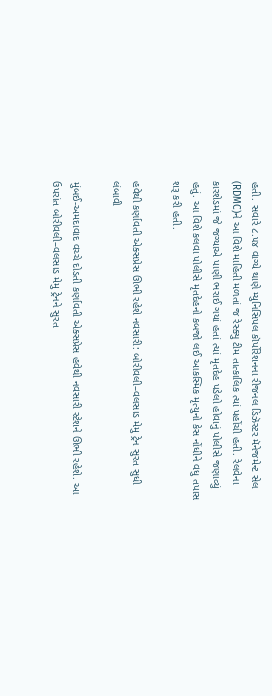હતી. સવારે ૮.૫૪ વાગ્યે થાણે મ્યુનિસિપલ કૉર્પોરેશનના રીજનલ ડિઝૅસ્ટર મૅનેજમેન્ટ સેલ (RDMC)ને આ વિશે માહિતી મળતાં જ રેસ્ક્યુ ટીમ તાત્કાલિક ત્યાં પહોંચી હતી. રેલવેના કારશેડમાં જે જગ્યાએ પાણી ભરાઈ ગયાં હતાં ત્યાં મૃતદેહ પડેલો હોવાનું પોલીસે જણાવ્યું હતું. આ વિશે કલવા પોલીસે મૃતદેહનો કબજો લઈ આકસ્મિક મૃત્યુનો કેસ નોંધીને વધુ તપાસ શરૂ કરી હતી.

હવેથી કર્ણાવતી એક્સપ્રેસ ઊભી રહેશે નવસારી: બોરીવલી–વલસાડ મેમુ ટ્રેન સુરત સુધી લંબાવી

મુંબઈ-અમદાવાદ વચ્ચે દોડતી કર્ણાવતી એક્સપ્રેસ હવેથી નવસારી સ્ટેશને ઊભી રહેશે. આ ઉપરાંત બોરીવલી–વલસાડ મેમુ ટ્રેનને સુરત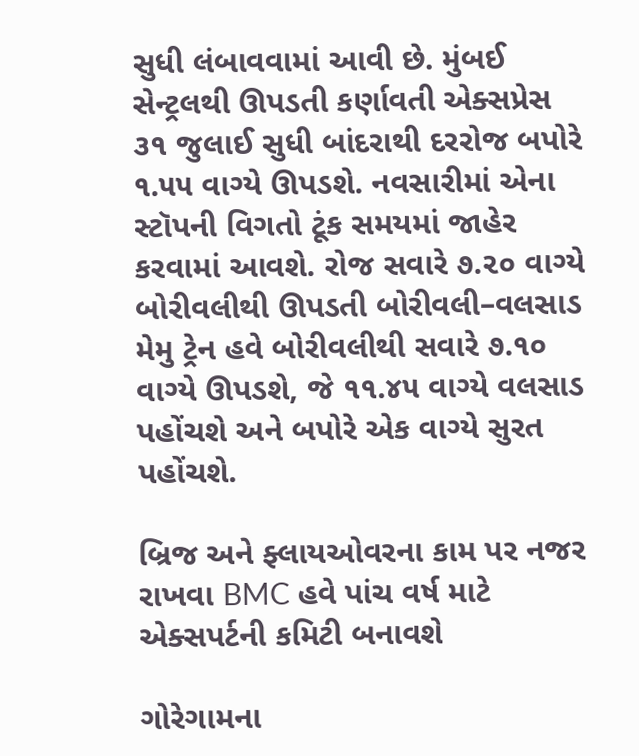સુધી લંબાવવામાં આવી છે. મુંબઈ સેન્ટ્રલથી ઊપડતી કર્ણાવતી એક્સપ્રેસ ૩૧ જુલાઈ સુધી બાંદરાથી દરરોજ બપોરે ૧.૫૫ વાગ્યે ઊપડશે. નવસારીમાં એના સ્ટૉપની વિગતો ટૂંક સમયમાં જાહેર કરવામાં આવશે. રોજ સવારે ૭.૨૦ વાગ્યે બોરીવલીથી ઊપડતી બોરીવલી–વલસાડ મેમુ ટ્રેન હવે બોરીવલીથી સવારે ૭.૧૦ વાગ્યે ઊપડશે, જે ૧૧.૪૫ વાગ્યે વલસાડ પહોંચશે અને બપોરે એક વાગ્યે સુરત પહોંચશે.

બ્રિજ અને ફ્લાયઓવરના કામ પર નજર રાખવા BMC હવે પાંચ વર્ષ માટે એક્સપર્ટની કમિટી બનાવશે

ગોરેગામના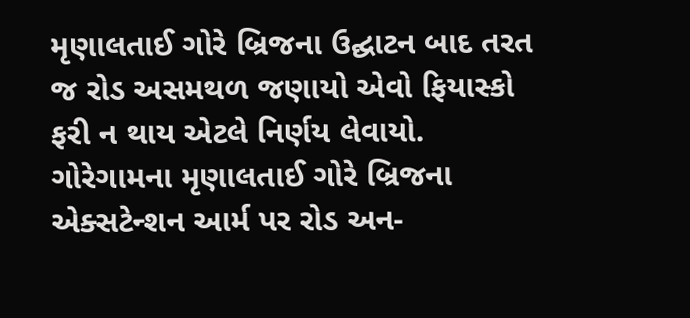મૃણાલતાઈ ગોરે બ્રિજના ઉદ્ઘાટન બાદ તરત જ રોડ અસમથળ જણાયો એવો ફિયાસ્કો ફરી ન થાય એટલે નિર્ણય લેવાયો. ગોરેગામના મૃણાલતાઈ ગોરે બ્રિજના એક્સટેન્શન આર્મ પર રોડ અન-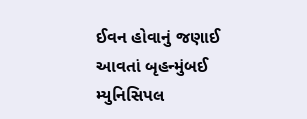ઈવન હોવાનું જણાઈ આવતાં બૃહન્મુંબઈ મ્યુનિસિપલ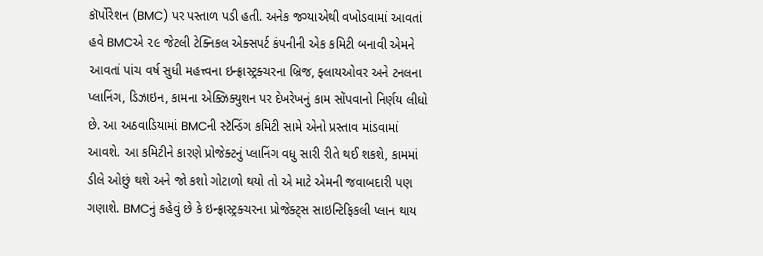કૉર્પોરેશન (BMC) પર પસ્તાળ પડી હતી. અનેક જગ્યાએથી વખોડવામાં આવતાં હવે BMCએ ૨૯ જેટલી ટેક્નિકલ એક્સપર્ટ કંપનીની એક કમિટી બનાવી એમને આવતાં પાંચ વર્ષ સુધી મહત્ત્વના ઇન્ફ્રાસ્ટ્રક્ચરના બ્રિજ, ફ્લાયઓવર અને ટનલના પ્લાનિંગ, ડિઝાઇન, કામના એક્ઝિક્યુશન પર દેખરેખનું કામ સોંપવાનો નિર્ણય લીધો છે. આ અઠવાડિયામાં BMCની સ્ટૅન્ડિંગ કમિટી સામે એનો પ્રસ્તાવ માંડવામાં આવશે. આ કમિટીને કારણે પ્રોજેક્ટનું પ્લાનિંગ વધુ સારી રીતે થઈ શકશે, કામમાં ડીલે ઓછું થશે અને જો કશો ગોટાળો થયો તો એ માટે એમની જવાબદારી પણ ગણાશે. BMCનું કહેવું છે કે ઇન્ફ્રાસ્ટ્રક્ચરના પ્રોજેક્ટ્સ સાઇન્ટિફિકલી પ્લાન થાય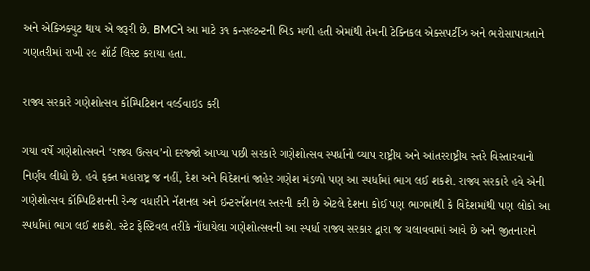અને એક્ઝિક્યુટ થાય એ જરૂરી છે. BMCને આ માટે ૩૧ કન્સલ્ટન્ટની બિડ મળી હતી એમાંથી તેમની ટેક્નિકલ એક્સપર્ટીઝ અને ભરોસાપાત્રતાને ગણતરીમાં રાખી ૨૯ શૉર્ટ લિસ્ટ કરાયા હતા.

રાજ્ય સરકારે ગણેશોત્સવ કૉમ્પિટિશન વર્લ્ડવાઇડ કરી

ગયા વર્ષે ગણેશોત્સવને ‘રાજ્ય ઉત્સવ’નો દરજ્જો આપ્યા પછી સરકારે ગણેશોત્સવ સ્પર્ધાનો વ્યાપ રાષ્ટ્રીય અને આંતરરાષ્ટ્રીય સ્તરે વિસ્તારવાનો નિર્ણય લીધો છે. હવે ફક્ત મહારાષ્ટ્ર જ નહીં, દેશ અને વિદેશનાં જાહેર ગણેશ મંડળો પણ આ સ્પર્ધામાં ભાગ લઈ શકશે. રાજ્ય સરકારે હવે એની ગણેશોત્સવ કૉમ્પિટિશનની રેન્જ વધારીને નૅશનલ અને ઇન્ટરનૅશનલ સ્તરની કરી છે એટલે દેશના કોઈ પણ ભાગમાંથી કે વિદેશમાંથી પણ લોકો આ સ્પર્ધામાં ભાગ લઈ શકશે. સ્ટેટ ફેસ્ટિવલ તરીકે નોંધાયેલા ગણેશોત્સવની આ સ્પર્ધા રાજ્ય સરકાર દ્વારા જ ચલાવવામાં આવે છે અને જીતનારાને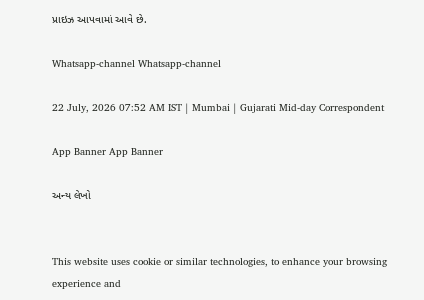પ્રાઇઝ આપવામાં આવે છે.

Whatsapp-channel Whatsapp-channel

22 July, 2026 07:52 AM IST | Mumbai | Gujarati Mid-day Correspondent

App Banner App Banner

અન્ય લેખો


This website uses cookie or similar technologies, to enhance your browsing experience and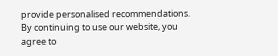provide personalised recommendations. By continuing to use our website, you agree to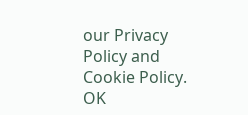our Privacy Policy and Cookie Policy. OK